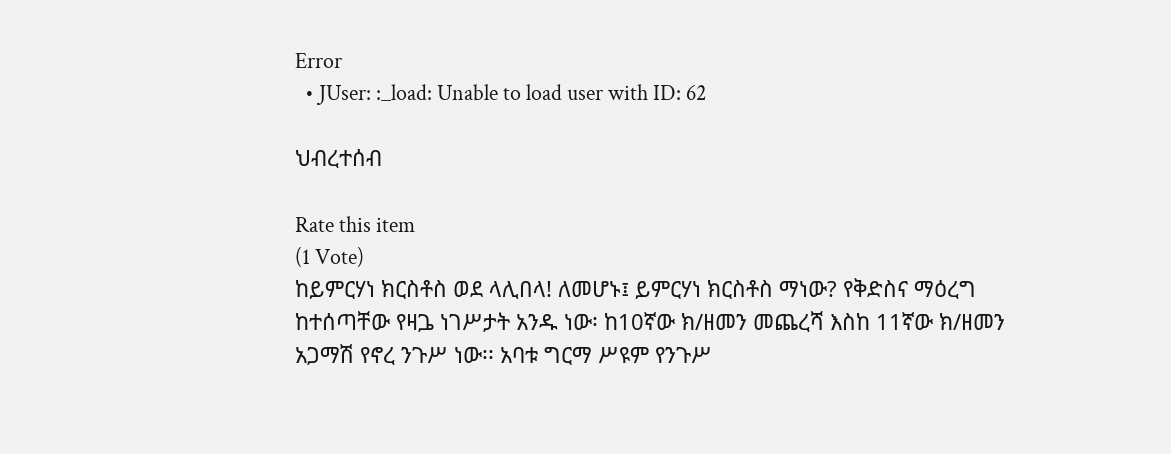Error
  • JUser: :_load: Unable to load user with ID: 62

ህብረተሰብ

Rate this item
(1 Vote)
ከይምርሃነ ክርስቶስ ወደ ላሊበላ! ለመሆኑ፤ ይምርሃነ ክርስቶስ ማነው? የቅድስና ማዕረግ ከተሰጣቸው የዛጔ ነገሥታት አንዱ ነው፡ ከ10ኛው ክ/ዘመን መጨረሻ እስከ 11ኛው ክ/ዘመን አጋማሽ የኖረ ንጉሥ ነው፡፡ አባቱ ግርማ ሥዩም የንጉሥ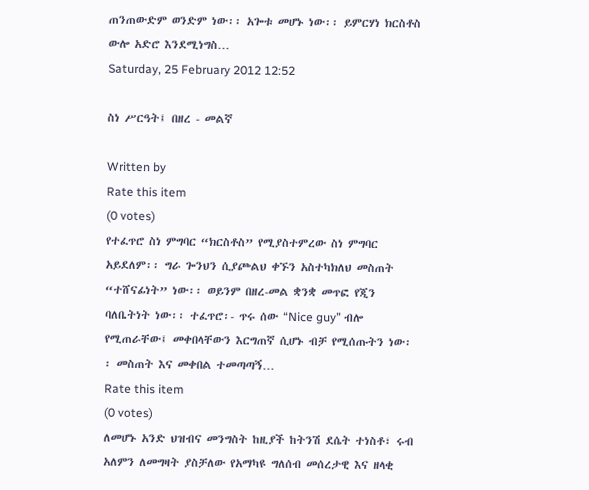ጠንጠውድም ወንድም ነው፡፡ አጐቱ መሆኑ ነው፡፡ ይምርሃነ ክርስቶስ ውሎ አድሮ እንደሚነግስ…
Saturday, 25 February 2012 12:52

ስነ ሥርዓት፤ በዘረ - መልኛ

Written by
Rate this item
(0 votes)
የተፈጥሮ ስነ ምግባር “ክርስቶስ” የሚያስተምረው ስነ ምግባር አይደለም፡፡ ግራ ጐንህን ሲያጮልህ ቀኙን አስተካክለህ መስጠት “ተሸናፊነት” ነው፡፡ ወይንም በዘረ-መል ቋንቋ መጥፎ የጂን ባለቤትነት ነው፡፡ ተፈጥሮ፡- ጥሩ ሰው “Nice guy” ብሎ የሚጠራቸው፤ መቀበላቸውን እርግጠኛ ሲሆኑ ብቻ የሚሰጡትን ነው፡፡ መስጠት እና መቀበል ተመጣጣኝ…
Rate this item
(0 votes)
ለመሆኑ አንድ ህዝብና መንግስት ከዚያች ከትንሽ ደሴት ተነስቶ፣ ሩብ አለምን ለመግዛት ያስቻለው የአማካዩ ግለሰብ መሰረታዊ እና ዘላቂ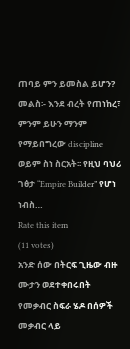ጠባይ ምን ይመስል ይሆን? መልስ፡- እንደ ብረት የጠነከረ፣ ምንም ይሁን ማንም የማይበግረው discipline ወይም ስነ ስርአት፡፡ የዚህ ባህሪ ገፅታ “Empire Builder” የሆነ ነብስ…
Rate this item
(11 votes)
አንድ ሰው በትርፍ ጊዜው ብዙ ሙታን ወደተቀበሩበት የመቃብር ስፍራ ሄዶ በሰዎች መቃብር ላይ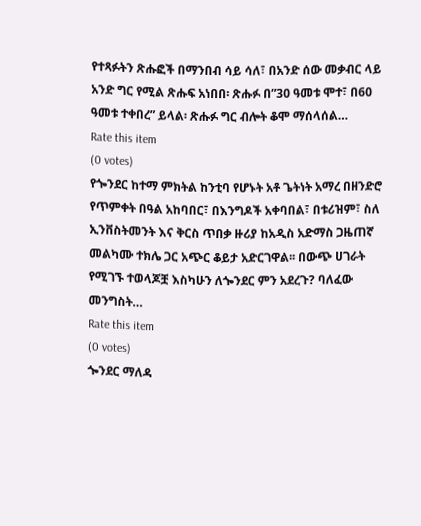የተጻፉትን ጽሑፎች በማንበብ ሳይ ሳለ፣ በአንድ ሰው መቃብር ላይ አንድ ግር የሚል ጽሑፍ አነበበ፡ ጽሑፉ በ”30 ዓመቱ ሞተ፣ በ60 ዓመቱ ተቀበረ” ይላል፡ ጽሑፉ ግር ብሎት ቆሞ ማሰላሰል…
Rate this item
(0 votes)
የጐንደር ከተማ ምክትል ከንቲባ የሆኑት አቶ ጌትነት አማረ በዘንድሮ የጥምቀት በዓል አከባበር፣ በእንግዶች አቀባበል፣ በቱሪዝም፣ ስለ ኢንቨስትመንት እና ቅርስ ጥበቃ ዙሪያ ከአዲስ አድማስ ጋዜጠኛ መልካሙ ተክሌ ጋር አጭር ቆይታ አድርገዋል፡፡ በውጭ ሀገራት የሚገኙ ተወላጆቿ እስካሁን ለጐንደር ምን አደረጉ? ባለፈው መንግስት…
Rate this item
(0 votes)
ጐንደር ማለዳ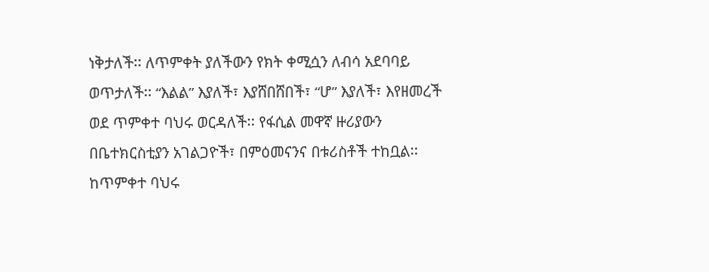ነቅታለች፡፡ ለጥምቀት ያለችውን የክት ቀሚሷን ለብሳ አደባባይ ወጥታለች፡፡ “እልል” እያለች፣ እያሸበሸበች፣ “ሆ” እያለች፣ እየዘመረች ወደ ጥምቀተ ባህሩ ወርዳለች፡፡ የፋሲል መዋኛ ዙሪያውን በቤተክርስቲያን አገልጋዮች፣ በምዕመናንና በቱሪስቶች ተከቧል፡፡ ከጥምቀተ ባህሩ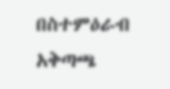በስተምዕራብ አቅጣጫ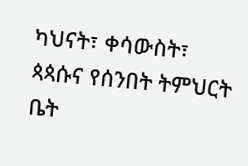ካህናት፣ ቀሳውስት፣ ጳጳሱና የሰንበት ትምህርት ቤት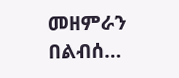መዘምራን በልብሰ…